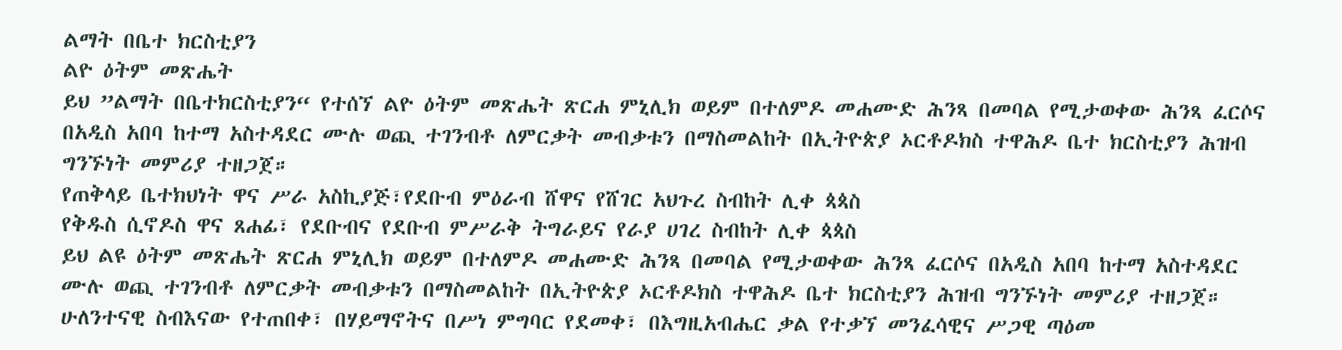ልማት በቤተ ክርስቲያን
ልዮ ዕትም መጽሔት
ይህ ”ልማት በቤተክርስቲያን“ የተሰኘ ልዮ ዕትም መጽሔት ጽርሐ ምኒሊክ ወይም በተለምዶ መሐሙድ ሕንጻ በመባል የሚታወቀው ሕንጻ ፈርሶና በአዲስ አበባ ከተማ አስተዳደር ሙሉ ወጪ ተገንብቶ ለምርቃት መብቃቱን በማስመልከት በኢትዮጵያ ኦርቶዶክስ ተዋሕዶ ቤተ ክርስቲያን ሕዝብ ግንኙነት መምሪያ ተዘጋጀ።
የጠቅላይ ቤተክህነት ዋና ሥራ አስኪያጅ፣የደቡብ ምዕራብ ሸዋና የሸገር አህጉረ ስብከት ሊቀ ጳጳስ
የቅዱስ ሲኖዶስ ዋና ጸሐፊ፣ የደቡብና የደቡብ ምሥራቅ ትግራይና የራያ ሀገረ ስብከት ሊቀ ጳጳስ
ይህ ልዩ ዕትም መጽሔት ጽርሐ ምኒሊክ ወይም በተለምዶ መሐሙድ ሕንጻ በመባል የሚታወቀው ሕንጻ ፈርሶና በአዲስ አበባ ከተማ አስተዳደር ሙሉ ወጪ ተገንብቶ ለምርቃት መብቃቱን በማስመልከት በኢትዮጵያ ኦርቶዶክስ ተዋሕዶ ቤተ ክርስቲያን ሕዝብ ግንኙነት መምሪያ ተዘጋጀ።
ሁለንተናዊ ስብእናው የተጠበቀ፣ በሃይማኖትና በሥነ ምግባር የደመቀ፣ በእግዚአብሔር ቃል የተቃኘ መንፈሳዊና ሥጋዊ ጣዕመ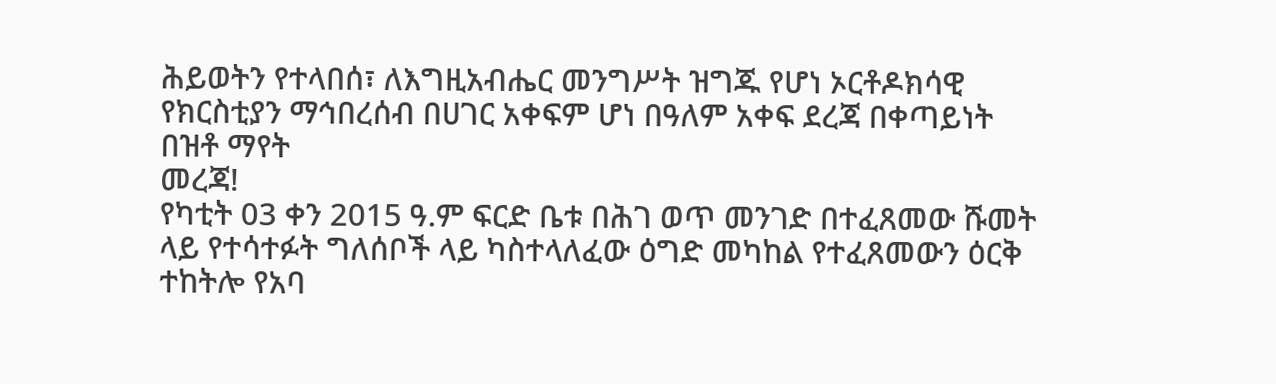ሕይወትን የተላበሰ፣ ለእግዚአብሔር መንግሥት ዝግጁ የሆነ ኦርቶዶክሳዊ የክርስቲያን ማኅበረሰብ በሀገር አቀፍም ሆነ በዓለም አቀፍ ደረጃ በቀጣይነት በዝቶ ማየት
መረጃ!
የካቲት 03 ቀን 2015 ዓ.ም ፍርድ ቤቱ በሕገ ወጥ መንገድ በተፈጸመው ሹመት ላይ የተሳተፉት ግለሰቦች ላይ ካስተላለፈው ዕግድ መካከል የተፈጸመውን ዕርቅ ተከትሎ የአባ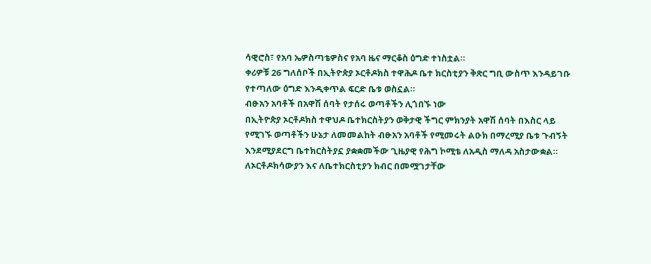ሳዊሮስ፣ የአባ ኤዎስጣቴዎስና የአባ ዜና ማርቆስ ዕግድ ተነስቷል።
ቀሪዎቹ 26 ግለሰቦች በኢትዮጵያ ኦርቶዶክስ ተዋሕዶ ቤተ ክርስቲያን ቅጽር ግቢ ውስጥ እንዳይገቡ የተጣለው ዕግድ እንዲቀጥል ፍርድ ቤቱ ወስኗል።
ብፁአን አባቶች በአዋሽ ሰባት የታሰሩ ወጣቶችን ሊጎበኙ ነው
በኢትዮጵያ ኦርቶዶክስ ተዋህዶ ቤተክርስትያን ወቅታዊ ችግር ምክንያት አዋሽ ሰባት በእስር ላይ የሚገኙ ወጣቶችን ሁኔታ ለመመልከት ብፁአን አባቶች የሚመሩት ልዑክ በማረሚያ ቤቱ ጉብኝት እንደሚያደርግ ቤተክርስትያኗ ያቋቋመችው ጊዜያዊ የሕግ ኮሚቴ ለአዲስ ማለዳ አስታውቋል።
ለኦርቶዶክሳውያን እና ለቤተክርስቲያን ክብር በመሟገታቸው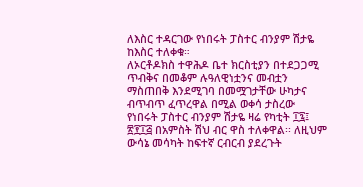ለእስር ተዳርገው የነበሩት ፓስተር ብንያም ሽታዬ ከእስር ተለቀቁ።
ለኦርቶዶክስ ተዋሕዶ ቤተ ክርስቲያን በተደጋጋሚ ጥብቅና በመቆም ሉዓለዊነቷንና መብቷን ማስጠበቅ እንደሚገባ በመሟገታቸው ሁካታና ብጥብጥ ፈጥረዋል በሚል ወቀሳ ታስረው የነበሩት ፓስተር ብንያም ሽታዬ ዛሬ የካቲት ፲፯፤ ፳፻፲፭ በአምስት ሽህ ብር ዋስ ተለቀዋል፡፡ ለዚህም ውሳኔ መሳካት ከፍተኛ ርብርብ ያደረጉት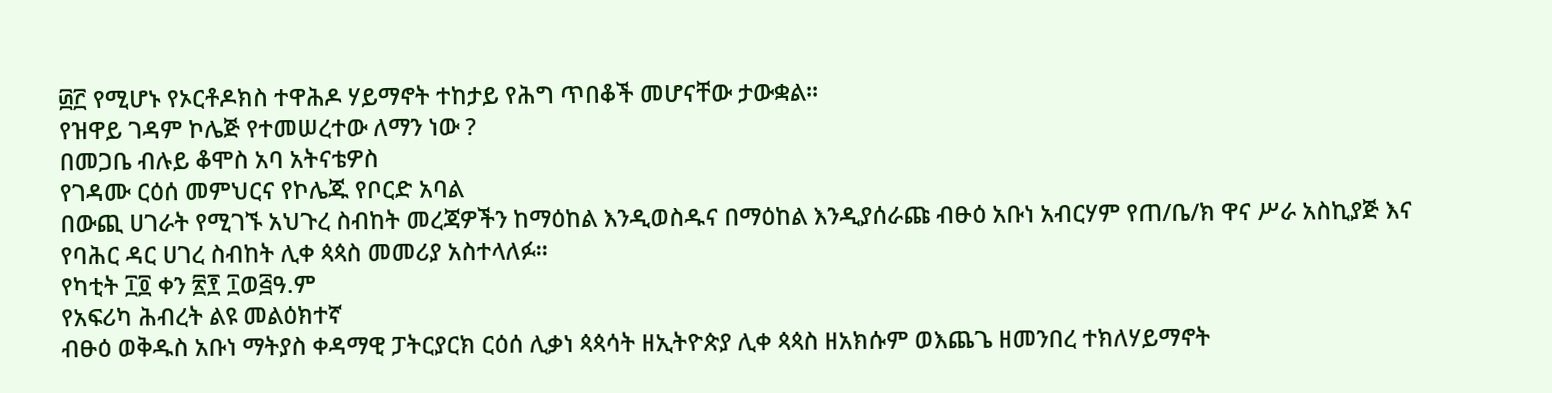፴፫ የሚሆኑ የኦርቶዶክስ ተዋሕዶ ሃይማኖት ተከታይ የሕግ ጥበቆች መሆናቸው ታውቋል፡፡
የዝዋይ ገዳም ኮሌጅ የተመሠረተው ለማን ነው ?
በመጋቤ ብሉይ ቆሞስ አባ አትናቴዎስ
የገዳሙ ርዕሰ መምህርና የኮሌጁ የቦርድ አባል
በውጪ ሀገራት የሚገኙ አህጉረ ስብከት መረጃዎችን ከማዕከል እንዲወስዱና በማዕከል እንዲያሰራጩ ብፁዕ አቡነ አብርሃም የጠ/ቤ/ክ ዋና ሥራ አስኪያጅ እና የባሕር ዳር ሀገረ ስብከት ሊቀ ጳጳስ መመሪያ አስተላለፉ።
የካቲት ፲፬ ቀን ፳፻ ፲ወ፭ዓ.ም
የአፍሪካ ሕብረት ልዩ መልዕክተኛ
ብፁዕ ወቅዱስ አቡነ ማትያስ ቀዳማዊ ፓትርያርክ ርዕሰ ሊቃነ ጳጳሳት ዘኢትዮጵያ ሊቀ ጳጳስ ዘአክሱም ወእጨጌ ዘመንበረ ተክለሃይማኖት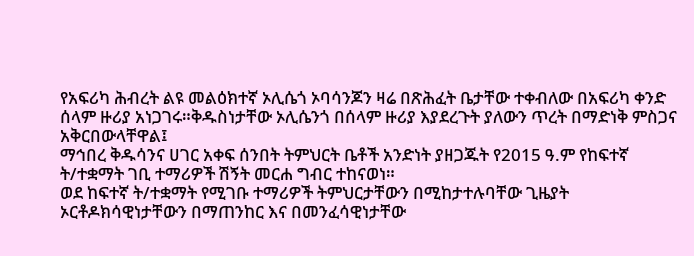የአፍሪካ ሕብረት ልዩ መልዕክተኛ ኦሊሴጎ ኦባሳንጆን ዛሬ በጽሕፈት ቤታቸው ተቀብለው በአፍሪካ ቀንድ ሰላም ዙሪያ አነጋገሩ።ቅዱስነታቸው ኦሊሴንጎ በሰላም ዙሪያ እያደረጉት ያለውን ጥረት በማድነቅ ምስጋና አቅርበውላቸዋል፤
ማኅበረ ቅዱሳንና ሀገር አቀፍ ሰንበት ትምህርት ቤቶች አንድነት ያዘጋጁት የ2015 ዓ.ም የከፍተኛ ት/ተቋማት ገቢ ተማሪዎች ሽኝት መርሐ ግብር ተከናወነ።
ወደ ከፍተኛ ት/ተቋማት የሚገቡ ተማሪዎች ትምህርታቸውን በሚከታተሉባቸው ጊዜያት ኦርቶዶክሳዊነታቸውን በማጠንከር እና በመንፈሳዊነታቸው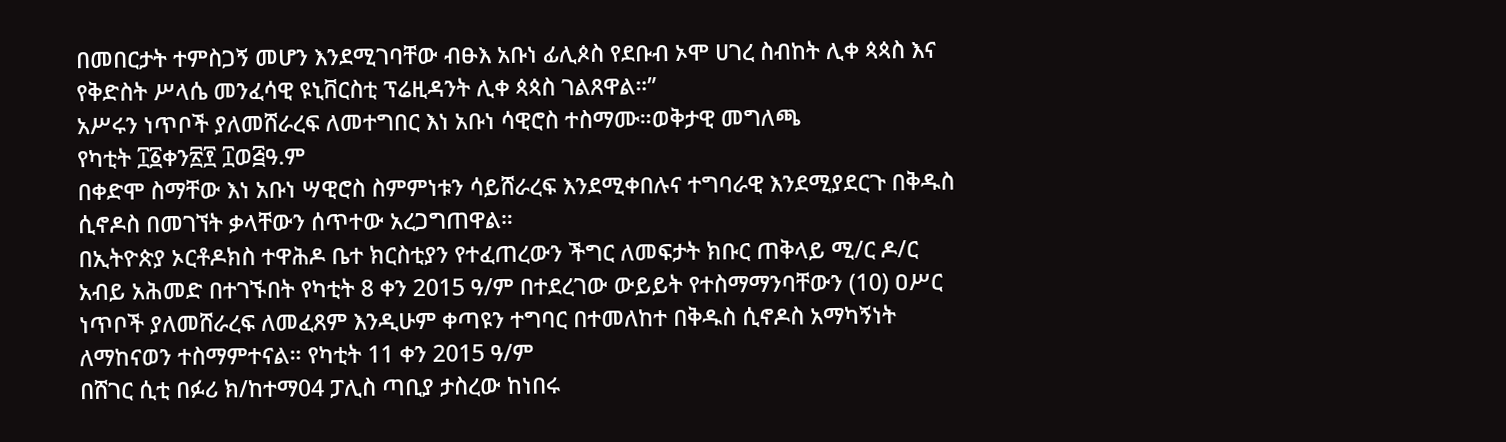በመበርታት ተምስጋኝ መሆን እንደሚገባቸው ብፁእ አቡነ ፊሊጶስ የደቡብ ኦሞ ሀገረ ስብከት ሊቀ ጳጳስ እና የቅድስት ሥላሴ መንፈሳዊ ዩኒቨርስቲ ፕሬዚዳንት ሊቀ ጳጳስ ገልጸዋል።”
አሥሩን ነጥቦች ያለመሸራረፍ ለመተግበር እነ አቡነ ሳዊሮስ ተስማሙ።ወቅታዊ መግለጫ
የካቲት ፲፩ቀን፳፻ ፲ወ፭ዓ.ም
በቀድሞ ስማቸው እነ አቡነ ሣዊሮስ ስምምነቱን ሳይሸራረፍ እንደሚቀበሉና ተግባራዊ እንደሚያደርጉ በቅዱስ ሲኖዶስ በመገኘት ቃላቸውን ሰጥተው አረጋግጠዋል።
በኢትዮጵያ ኦርቶዶክስ ተዋሕዶ ቤተ ክርስቲያን የተፈጠረውን ችግር ለመፍታት ክቡር ጠቅላይ ሚ/ር ዶ/ር አብይ አሕመድ በተገኙበት የካቲት 8 ቀን 2015 ዓ/ም በተደረገው ውይይት የተስማማንባቸውን (10) ዐሥር ነጥቦች ያለመሸራረፍ ለመፈጸም እንዲሁም ቀጣዩን ተግባር በተመለከተ በቅዱስ ሲኖዶስ አማካኝነት ለማከናወን ተስማምተናል። የካቲት 11 ቀን 2015 ዓ/ም
በሸገር ሲቲ በፉሪ ክ/ከተማ04 ፓሊስ ጣቢያ ታስረው ከነበሩ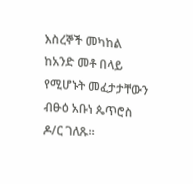እስረኞች መካከል ከአንድ መቶ በላይ የሚሆኑት መፈታታቸውን ብፁዕ አቡነ ጴጥሮስ ዶ/ር ገለጹ።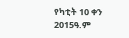የካቲት 10 ቀን 2015ዓ.ም